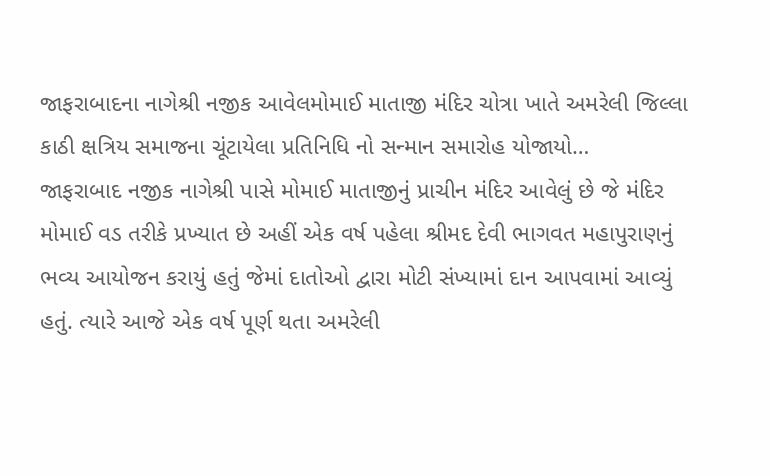જાફરાબાદના નાગેશ્રી નજીક આવેલમોમાઈ માતાજી મંદિર ચોત્રા ખાતે અમરેલી જિલ્લા કાઠી ક્ષત્રિય સમાજના ચૂંટાયેલા પ્રતિનિધિ નો સન્માન સમારોહ યોજાયો…
જાફરાબાદ નજીક નાગેશ્રી પાસે મોમાઈ માતાજીનું પ્રાચીન મંદિર આવેલું છે જે મંદિર મોમાઈ વડ તરીકે પ્રખ્યાત છે અહીં એક વર્ષ પહેલા શ્રીમદ દેવી ભાગવત મહાપુરાણનું ભવ્ય આયોજન કરાયું હતું જેમાં દાતોઓ દ્વારા મોટી સંખ્યામાં દાન આપવામાં આવ્યું હતું. ત્યારે આજે એક વર્ષ પૂર્ણ થતા અમરેલી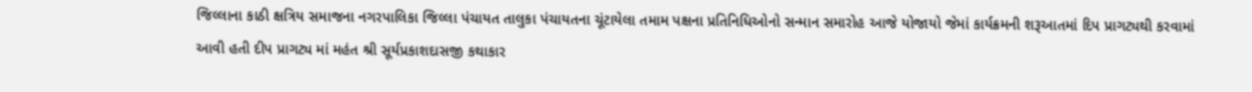જિલ્લાના કાઠી ક્ષત્રિય સમાજના નગરપાલિકા જિલ્લા પંચાયત તાલુકા પંચાયતના ચૂંટાયેલા તમામ પક્ષના પ્રતિનિધિઓનો સન્માન સમારોહ આજે યોજાયો જેમાં કાર્યક્રમની શરૂઆતમાં દિપ પ્રાગટ્યથી કરવામાં આવી હતી દીપ પ્રાગટ્ય માં મહંત શ્રી સૂર્યપ્રકાશદાસજી કથાકાર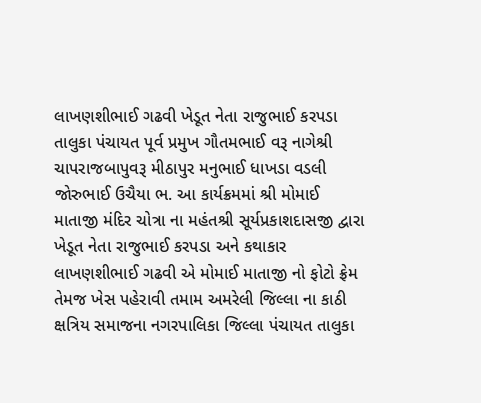લાખણશીભાઈ ગઢવી ખેડૂત નેતા રાજુભાઈ કરપડા તાલુકા પંચાયત પૂર્વ પ્રમુખ ગૌતમભાઈ વરૂ નાગેશ્રી ચાપરાજબાપુવરૂ મીઠાપુર મનુભાઈ ધાખડા વડલી જોરુભાઈ ઉચૈયા ભ. આ કાર્યક્રમમાં શ્રી મોમાઈ માતાજી મંદિર ચોત્રા ના મહંતશ્રી સૂર્યપ્રકાશદાસજી દ્વારા ખેડૂત નેતા રાજુભાઈ કરપડા અને કથાકાર લાખણશીભાઈ ગઢવી એ મોમાઈ માતાજી નો ફોટો ફ્રેમ તેમજ ખેસ પહેરાવી તમામ અમરેલી જિલ્લા ના કાઠી ક્ષત્રિય સમાજના નગરપાલિકા જિલ્લા પંચાયત તાલુકા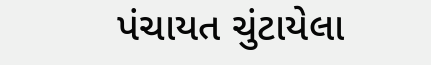પંચાયત ચુંટાયેલા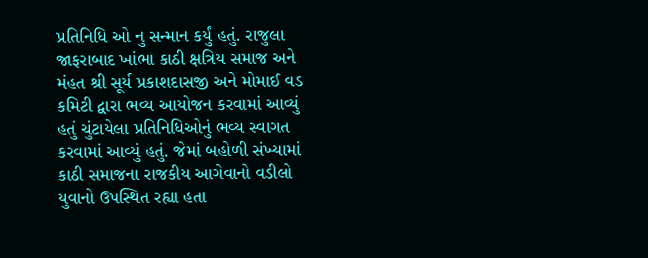પ્રતિનિધિ ઓ નુ સન્માન કર્યું હતું. રાજુલા જાફરાબાદ ખાંભા કાઠી ક્ષત્રિય સમાજ અને મંહત શ્રી સૂર્ય પ્રકાશદાસજી અને મોમાઈ વડ કમિટી દ્વારા ભવ્ય આયોજન કરવામાં આવ્યું હતું ચુંટાયેલા પ્રતિનિધિઓનું ભવ્ય સ્વાગત કરવામાં આવ્યું હતું. જેમાં બહોળી સંખ્યામાં કાઠી સમાજના રાજકીય આગેવાનો વડીલો યુવાનો ઉપસ્થિત રહ્યા હતા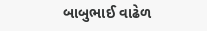બાબુભાઈ વાઢેળ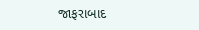જાફરાબાદ